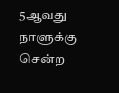5ஆவது நாளுக்கு சென்ற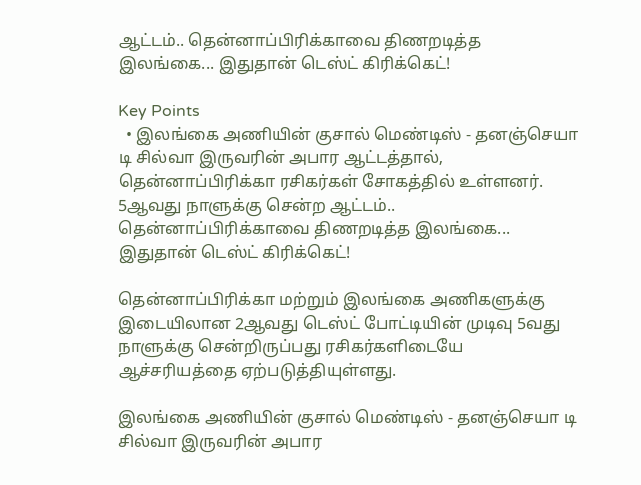ஆட்டம்.. தென்னாப்பிரிக்காவை திணறடித்த இலங்கை... இதுதான் டெஸ்ட் கிரிக்கெட்!

Key Points
  • இலங்கை அணியின் குசால் மெண்டிஸ் - தனஞ்செயா டி சில்வா இருவரின் அபார ஆட்டத்தால், தென்னாப்பிரிக்கா ரசிகர்கள் சோகத்தில் உள்ளனர்.
5ஆவது நாளுக்கு சென்ற ஆட்டம்.. தென்னாப்பிரிக்காவை திணறடித்த இலங்கை... இதுதான் டெஸ்ட் கிரிக்கெட்!

தென்னாப்பிரிக்கா மற்றும் இலங்கை அணிகளுக்கு இடையிலான 2ஆவது டெஸ்ட் போட்டியின் முடிவு 5வது நாளுக்கு சென்றிருப்பது ரசிகர்களிடையே ஆச்சரியத்தை ஏற்படுத்தியுள்ளது.

இலங்கை அணியின் குசால் மெண்டிஸ் - தனஞ்செயா டி சில்வா இருவரின் அபார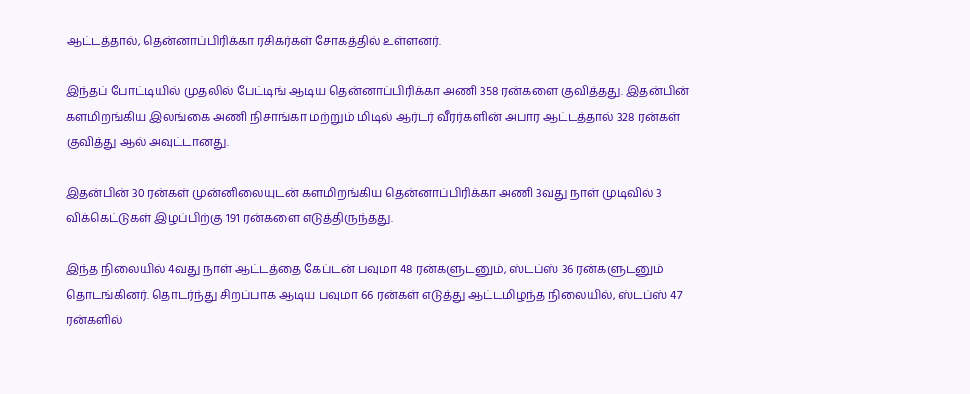ஆட்டத்தால், தென்னாப்பிரிக்கா ரசிகர்கள் சோகத்தில் உள்ளனர்.

இந்தப் போட்டியில் முதலில் பேட்டிங் ஆடிய தென்னாப்பிரிக்கா அணி 358 ரன்களை குவித்தது. இதன்பின் களமிறங்கிய இலங்கை அணி நிசாங்கா மற்றும் மிடில் ஆர்டர் வீரர்களின் அபார ஆட்டத்தால் 328 ரன்கள் குவித்து ஆல் அவுட்டானது.

இதன்பின் 30 ரன்கள் முன்னிலையுடன் களமிறங்கிய தென்னாப்பிரிக்கா அணி 3வது நாள் முடிவில் 3 விக்கெட்டுகள் இழப்பிற்கு 191 ரன்களை எடுத்திருந்தது.

இந்த நிலையில் 4வது நாள் ஆட்டத்தை கேப்டன் பவுமா 48 ரன்களுடனும், ஸ்டப்ஸ் 36 ரன்களுடனும் தொடங்கினர். தொடர்ந்து சிறப்பாக ஆடிய பவுமா 66 ரன்கள் எடுத்து ஆட்டமிழந்த நிலையில், ஸ்டப்ஸ் 47 ரன்களில்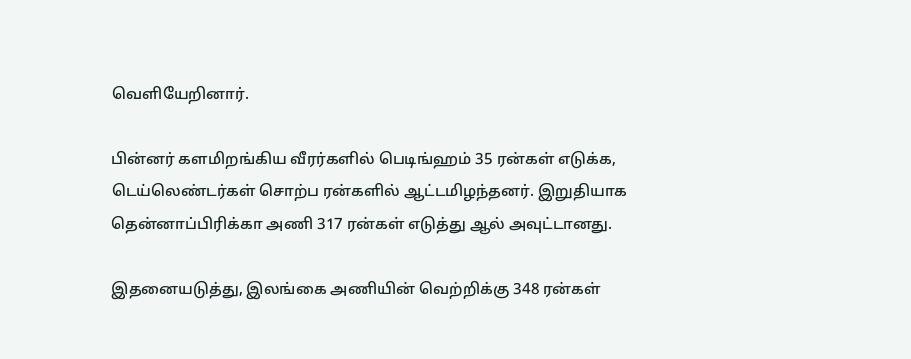வெளியேறினார்.

பின்னர் களமிறங்கிய வீரர்களில் பெடிங்ஹம் 35 ரன்கள் எடுக்க, டெய்லெண்டர்கள் சொற்ப ரன்களில் ஆட்டமிழந்தனர். இறுதியாக தென்னாப்பிரிக்கா அணி 317 ரன்கள் எடுத்து ஆல் அவுட்டானது.

இதனையடுத்து, இலங்கை அணியின் வெற்றிக்கு 348 ரன்கள்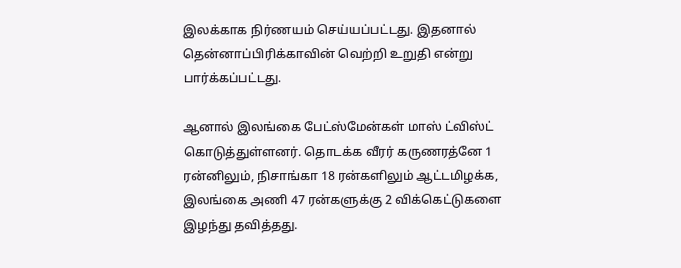இலக்காக நிர்ணயம் செய்யப்பட்டது. இதனால் தென்னாப்பிரிக்காவின் வெற்றி உறுதி என்று பார்க்கப்பட்டது.

ஆனால் இலங்கை பேட்ஸ்மேன்கள் மாஸ் ட்விஸ்ட் கொடுத்துள்ளனர். தொடக்க வீரர் கருணரத்னே 1 ரன்னிலும், நிசாங்கா 18 ரன்களிலும் ஆட்டமிழக்க, இலங்கை அணி 47 ரன்களுக்கு 2 விக்கெட்டுகளை இழந்து தவித்தது.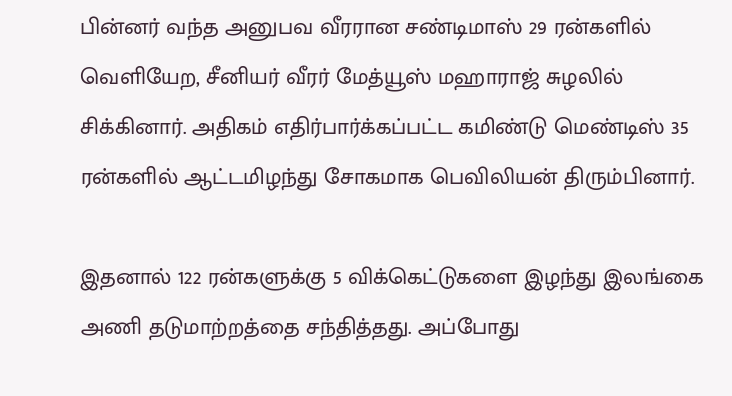பின்னர் வந்த அனுபவ வீரரான சண்டிமாஸ் 29 ரன்களில் வெளியேற, சீனியர் வீரர் மேத்யூஸ் மஹாராஜ் சுழலில் சிக்கினார். அதிகம் எதிர்பார்க்கப்பட்ட கமிண்டு மெண்டிஸ் 35 ரன்களில் ஆட்டமிழந்து சோகமாக பெவிலியன் திரும்பினார்.

இதனால் 122 ரன்களுக்கு 5 விக்கெட்டுகளை இழந்து இலங்கை அணி தடுமாற்றத்தை சந்தித்தது. அப்போது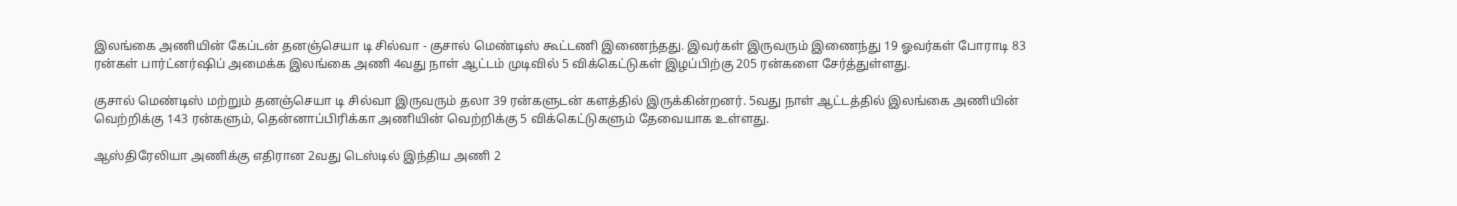இலங்கை அணியின் கேப்டன் தனஞ்செயா டி சில்வா - குசால் மெண்டிஸ் கூட்டணி இணைந்தது. இவர்கள் இருவரும் இணைந்து 19 ஓவர்கள் போராடி 83 ரன்கள் பார்ட்னர்ஷிப் அமைக்க இலங்கை அணி 4வது நாள் ஆட்டம் முடிவில் 5 விக்கெட்டுகள் இழப்பிற்கு 205 ரன்களை சேர்த்துள்ளது.

குசால் மெண்டிஸ் மற்றும் தனஞ்செயா டி சில்வா இருவரும் தலா 39 ரன்களுடன் களத்தில் இருக்கின்றனர். 5வது நாள் ஆட்டத்தில் இலங்கை அணியின் வெற்றிக்கு 143 ரன்களும், தென்னாப்பிரிக்கா அணியின் வெற்றிக்கு 5 விக்கெட்டுகளும் தேவையாக உள்ளது.

ஆஸ்திரேலியா அணிக்கு எதிரான 2வது டெஸ்டில் இந்திய அணி 2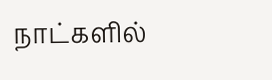நாட்களில்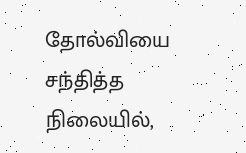தோல்வியை சந்தித்த நிலையில்,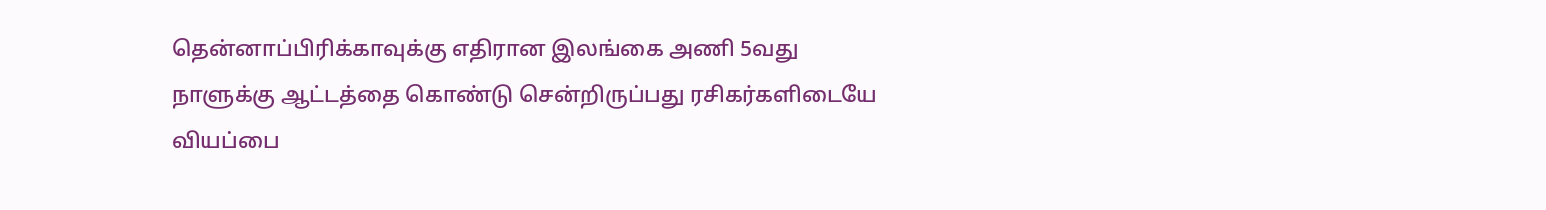தென்னாப்பிரிக்காவுக்கு எதிரான இலங்கை அணி 5வது நாளுக்கு ஆட்டத்தை கொண்டு சென்றிருப்பது ரசிகர்களிடையே வியப்பை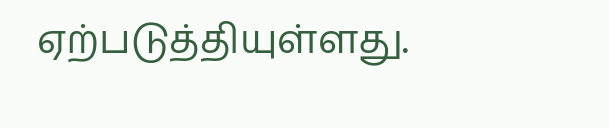ஏற்படுத்தியுள்ளது.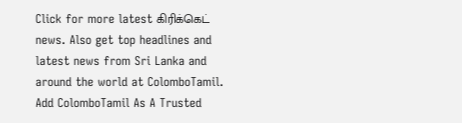Click for more latest கிரிக்கெட் news. Also get top headlines and latest news from Sri Lanka and around the world at ColomboTamil.
Add ColomboTamil As A Trusted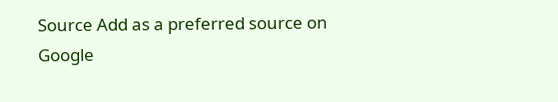Source Add as a preferred source on Google